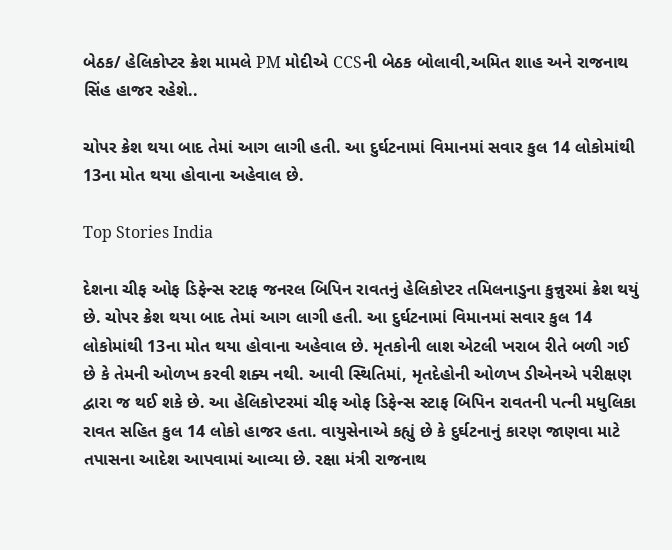બેઠક/ હેલિકોપ્ટર ક્રેશ મામલે PM મોદીએ CCSની બેઠક બોલાવી,અમિત શાહ અને રાજનાથ સિંહ હાજર રહેશે..

ચોપર ક્રેશ થયા બાદ તેમાં આગ લાગી હતી. આ દુર્ઘટનામાં વિમાનમાં સવાર કુલ 14 લોકોમાંથી 13ના મોત થયા હોવાના અહેવાલ છે.

Top Stories India

દેશના ચીફ ઓફ ડિફેન્સ સ્ટાફ જનરલ બિપિન રાવતનું હેલિકોપ્ટર તમિલનાડુના કુન્નુરમાં ક્રેશ થયું છે. ચોપર ક્રેશ થયા બાદ તેમાં આગ લાગી હતી. આ દુર્ઘટનામાં વિમાનમાં સવાર કુલ 14 લોકોમાંથી 13ના મોત થયા હોવાના અહેવાલ છે. મૃતકોની લાશ એટલી ખરાબ રીતે બળી ગઈ છે કે તેમની ઓળખ કરવી શક્ય નથી. આવી સ્થિતિમાં, મૃતદેહોની ઓળખ ડીએનએ પરીક્ષણ દ્વારા જ થઈ શકે છે. આ હેલિકોપ્ટરમાં ચીફ ઓફ ડિફેન્સ સ્ટાફ બિપિન રાવતની પત્ની મધુલિકા રાવત સહિત કુલ 14 લોકો હાજર હતા. વાયુસેનાએ કહ્યું છે કે દુર્ઘટનાનું કારણ જાણવા માટે તપાસના આદેશ આપવામાં આવ્યા છે. રક્ષા મંત્રી રાજનાથ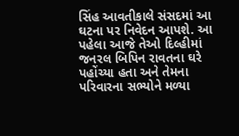સિંહ આવતીકાલે સંસદમાં આ ઘટના પર નિવેદન આપશે. આ પહેલા આજે તેઓ દિલ્હીમાં જનરલ બિપિન રાવતના ઘરે પહોંચ્યા હતા અને તેમના પરિવારના સભ્યોને મળ્યા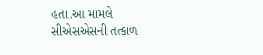હતા.આ મામલે સીએસએસની તત્કાળ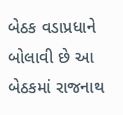બેઠક વડાપ્રધાને બોલાવી છે આ બેઠકમાં રાજનાથ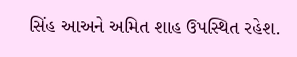સિંહ આઅને અમિત શાહ ઉપસ્થિત રહેશ.